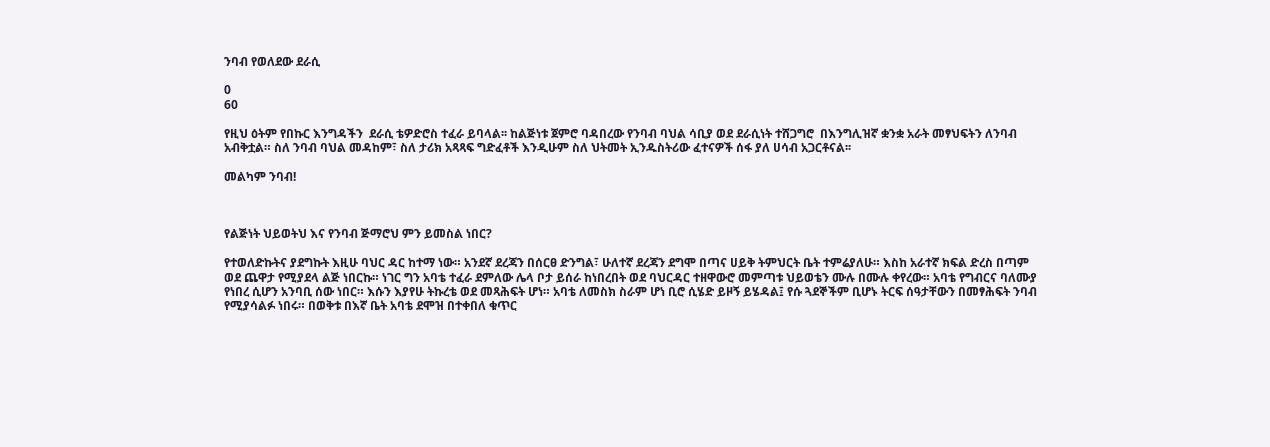ንባብ የወለደው ደራሲ

0
60

የዚህ ዕትም የበኩር እንግዳችን  ደራሲ ቴዎድሮስ ተፈራ ይባላል፡፡ ከልጅነቱ ጀምሮ ባዳበረው የንባብ ባህል ሳቢያ ወደ ደራሲነት ተሸጋግሮ  በእንግሊዝኛ ቋንቋ አራት መፃህፍትን ለንባብ አብቅቷል። ስለ ንባብ ባህል መዳከም፣ ስለ ታሪክ አጻጻፍ ግድፈቶች እንዲሁም ስለ ህትመት ኢንዱስትሪው ፈተናዎች ሰፋ ያለ ሀሳብ አጋርቶናል፡፡

መልካም ንባብ!



የልጅነት ህይወትህ እና የንባብ ጅማሮህ ምን ይመስል ነበር?

የተወለድኩትና ያደግኩት እዚሁ ባህር ዳር ከተማ ነው። አንደኛ ደረጃን በሰርፀ ድንግል፣ ሁለተኛ ደረጃን ደግሞ በጣና ሀይቅ ትምህርት ቤት ተምሬያለሁ። እስከ አራተኛ ክፍል ድረስ በጣም ወደ ጨዋታ የሚያደላ ልጅ ነበርኩ። ነገር ግን አባቴ ተፈራ ደምለው ሌላ ቦታ ይሰራ ከነበረበት ወደ ባህርዳር ተዘዋውሮ መምጣቱ ህይወቴን ሙሉ በሙሉ ቀየረው። አባቴ የግብርና ባለሙያ የነበረ ሲሆን አንባቢ ሰው ነበር። እሱን እያየሁ ትኩረቴ ወደ መጻሕፍት ሆነ። አባቴ ለመስክ ስራም ሆነ ቢሮ ሲሄድ ይዞኝ ይሄዳል፤ የሱ ጓደኞችም ቢሆኑ ትርፍ ሰዓታቸውን በመፃሕፍት ንባብ የሚያሳልፉ ነበሩ። በወቅቱ በእኛ ቤት አባቴ ደሞዝ በተቀበለ ቁጥር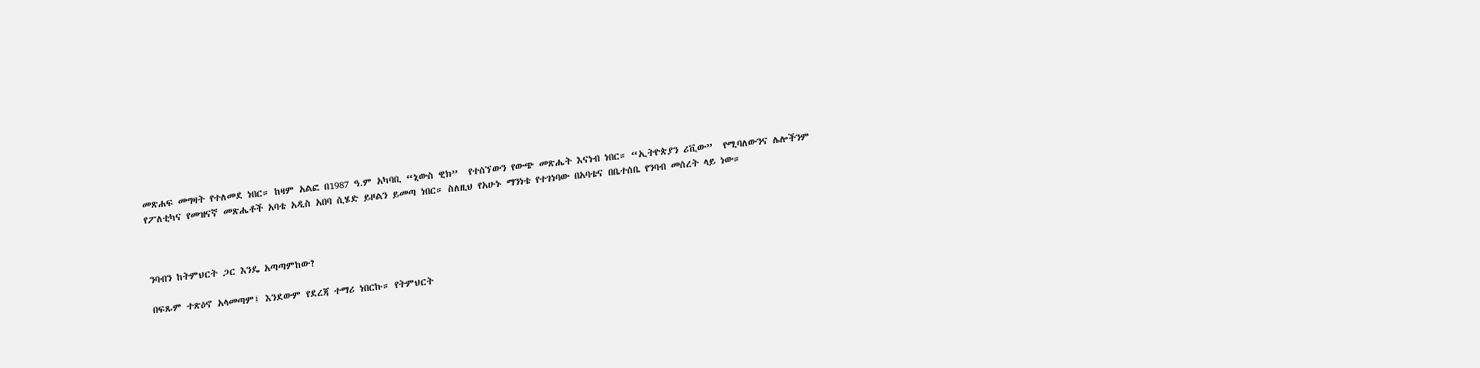መጽሐፍ መግዛት የተለመደ ነበር። ከዛም አልፎ በ1987 ዓ.ም አካባቢ “ኒውስ ዊክ”  የተሰኘውን የውጭ መጽሔት እናነብ ነበር። “ኢትዮጵያን ሪቪው”  የሚባለውንና ሌሎችንም የፖለቲካና የመዝናኛ መጽሔቶች አባቴ አዲስ አበባ ሲሄድ ይዞልን ይመጣ ነበር። ስለዚህ የአሁኑ ማንነቴ የተገነባው በአባቴና በቤተሰቤ የንባብ መሰረት ላይ ነው።



ንባብን ከትምህርት ጋር እንዴ አጣጣምከው?

በፍጹም ተጽዕኖ አላመጣም፤ እንደውም የደረጃ ተማሪ ነበርኩ። የትምህርት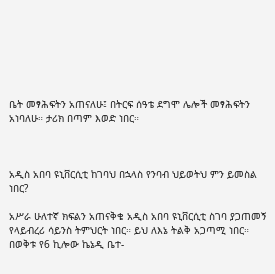ቤት መፃሕፍትን አጠናለሁ፤ በትርፍ ሰዓቴ ደግሞ ሌሎች መፃሕፍትን አነባለሁ። ታሪክ በጣም እወድ ነበር።



አዲስ አበባ ዩኒቨርሲቲ ከገባህ በኋላስ የንባብ ህይወትህ ምን ይመስል ነበር?

አሥራ ሁለተኛ ክፍልን አጠናቅቄ አዲስ አበባ ዩኒቨርሲቲ ስገባ ያጋጠመኝ የላይብረሪ ሳይንስ ትምህርት ነበር። ይህ ለእኔ ትልቅ አጋጣሚ ነበር። በወቅቱ የ6 ኪሎው ኬኔዲ ቤተ-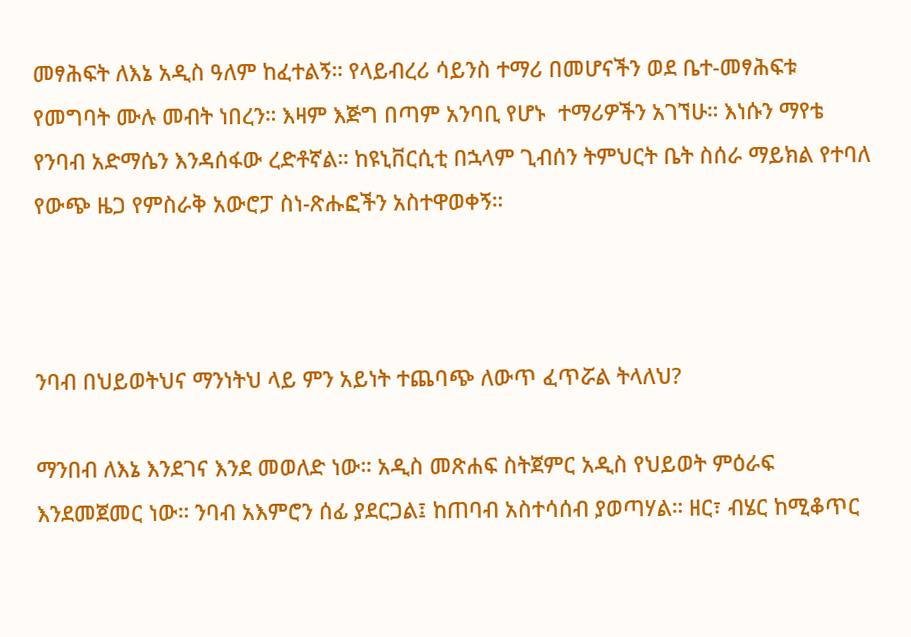መፃሕፍት ለእኔ አዲስ ዓለም ከፈተልኝ። የላይብረሪ ሳይንስ ተማሪ በመሆናችን ወደ ቤተ-መፃሕፍቱ የመግባት ሙሉ መብት ነበረን። እዛም እጅግ በጣም አንባቢ የሆኑ  ተማሪዎችን አገኘሁ። እነሱን ማየቴ የንባብ አድማሴን እንዳሰፋው ረድቶኛል። ከዩኒቨርሲቲ በኋላም ጊብሰን ትምህርት ቤት ስሰራ ማይክል የተባለ የውጭ ዜጋ የምስራቅ አውሮፓ ስነ-ጽሑፎችን አስተዋወቀኝ።



ንባብ በህይወትህና ማንነትህ ላይ ምን አይነት ተጨባጭ ለውጥ ፈጥሯል ትላለህ?

ማንበብ ለእኔ እንደገና እንደ መወለድ ነው። አዲስ መጽሐፍ ስትጀምር አዲስ የህይወት ምዕራፍ እንደመጀመር ነው። ንባብ አእምሮን ሰፊ ያደርጋል፤ ከጠባብ አስተሳሰብ ያወጣሃል። ዘር፣ ብሄር ከሚቆጥር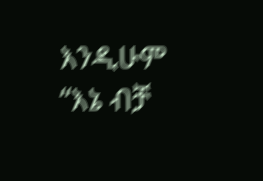እንዲሁም “እኔ ብቻ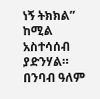ነኝ ትክክል” ከሚል አስተሳሰብ ያድንሃል። በንባብ ዓለም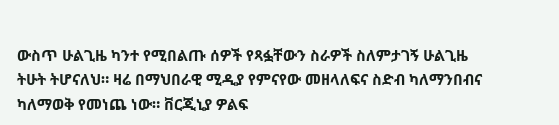ውስጥ ሁልጊዜ ካንተ የሚበልጡ ሰዎች የጻፏቸውን ስራዎች ስለምታገኝ ሁልጊዜ ትሁት ትሆናለህ። ዛሬ በማህበራዊ ሚዲያ የምናየው መዘላለፍና ስድብ ካለማንበብና ካለማወቅ የመነጨ ነው። ቨርጂኒያ ዎልፍ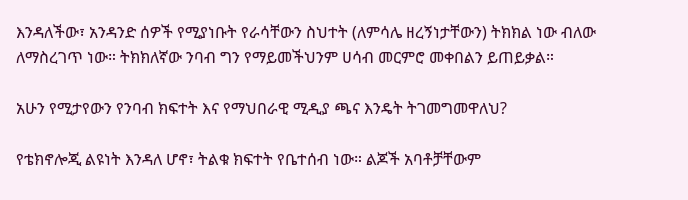እንዳለችው፣ አንዳንድ ሰዎች የሚያነቡት የራሳቸውን ስህተት (ለምሳሌ ዘረኝነታቸውን) ትክክል ነው ብለው ለማስረገጥ ነው። ትክክለኛው ንባብ ግን የማይመችህንም ሀሳብ መርምሮ መቀበልን ይጠይቃል።

አሁን የሚታየውን የንባብ ክፍተት እና የማህበራዊ ሚዲያ ጫና እንዴት ትገመግመዋለህ?

የቴክኖሎጂ ልዩነት እንዳለ ሆኖ፣ ትልቁ ክፍተት የቤተሰብ ነው። ልጆች አባቶቻቸውም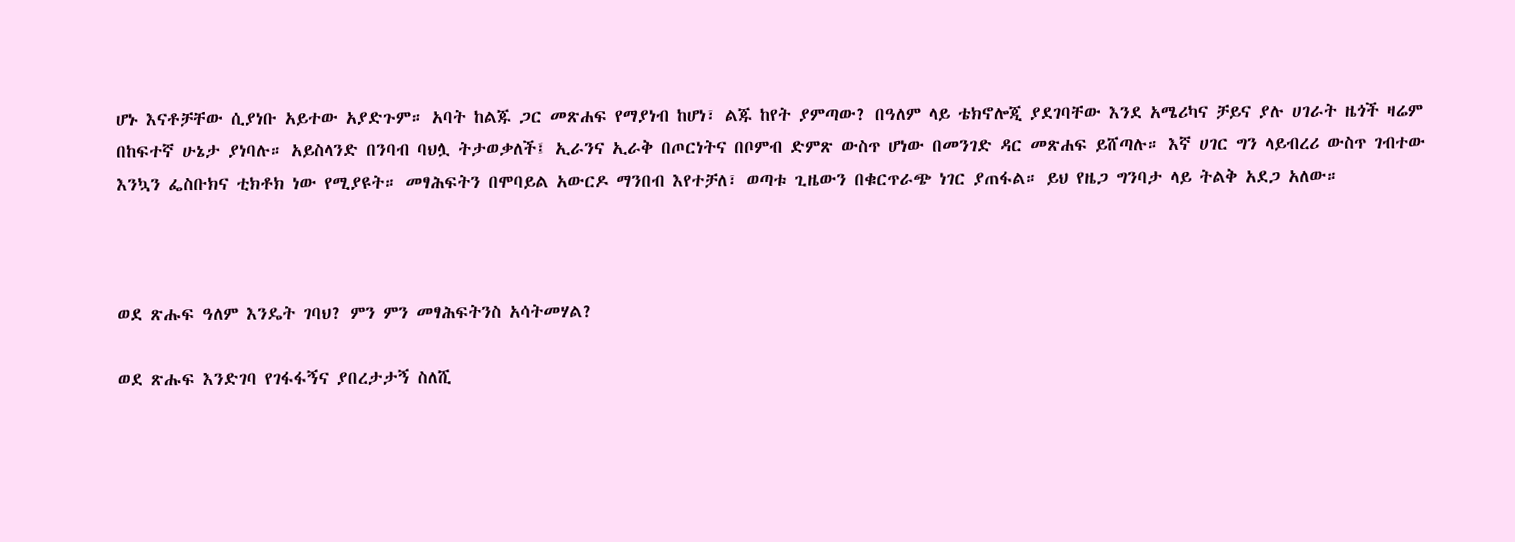ሆኑ እናቶቻቸው ሲያነቡ አይተው አያድጉም። አባት ከልጁ ጋር መጽሐፍ የማያነብ ከሆነ፣ ልጁ ከየት ያምጣው? በዓለም ላይ ቴክኖሎጂ ያደገባቸው እንደ አሜሪካና ቻይና ያሉ ሀገራት ዜጎች ዛሬም በከፍተኛ ሁኔታ ያነባሉ። አይስላንድ በንባብ ባህሏ ትታወቃለች፤ ኢራንና ኢራቅ በጦርነትና በቦምብ ድምጽ ውስጥ ሆነው በመንገድ ዳር መጽሐፍ ይሸጣሉ። እኛ ሀገር ግን ላይብረሪ ውስጥ ገብተው እንኳን ፌስቡክና ቲክቶክ ነው የሚያዩት። መፃሕፍትን በሞባይል አውርዶ ማንበብ እየተቻለ፣ ወጣቱ ጊዜውን በቁርጥራጭ ነገር ያጠፋል። ይህ የዜጋ ግንባታ ላይ ትልቅ አደጋ አለው።



ወደ ጽሑፍ ዓለም እንዴት ገባህ? ምን ምን መፃሕፍትንስ አሳትመሃል?

ወደ ጽሑፍ እንድገባ የገፋፋኝና ያበረታታኝ ስለሺ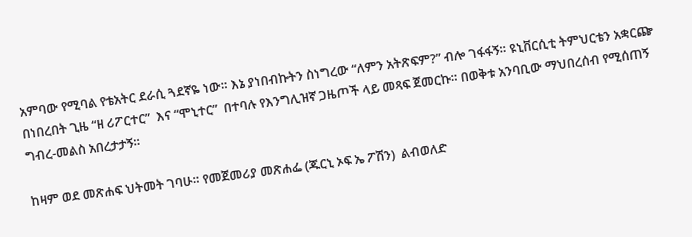አምባው የሚባል የቴአትር ደራሲ ጓደኛዬ ነው። እኔ ያነበብኩትን ስነግረው “ለምን አትጽፍም?” ብሎ ገፋፋኝ። ዩኒቨርሲቲ ትምህርቴን አቋርጬ በነበረበት ጊዜ “ዘ ሪፖርተር”  እና “ሞኒተር”  በተባሉ የእንግሊዝኛ ጋዜጦች ላይ መጻፍ ጀመርኩ። በወቅቱ አንባቢው ማህበረሰብ የሚሰጠኝ ግብረ-መልስ አበረታታኝ።

ከዛም ወደ መጽሐፍ ህትመት ገባሁ። የመጀመሪያ መጽሐፌ (ጁርኒ ኦፍ ኤ ፖሽን)  ልብወለድ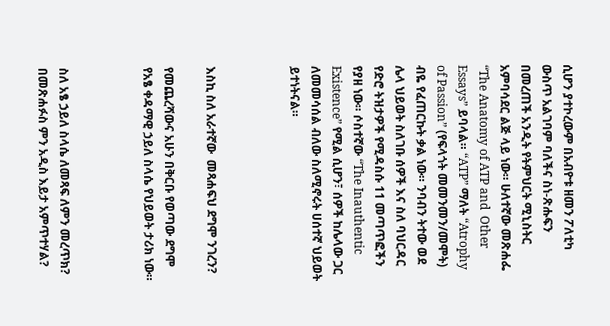ሲሆን ያተኮረውም በአብዮቱ ዘመን ፖለቲካ ውስጥ አልገባም ባለችና ስነ-ጽሑፍን በመረጠች አንዲት የትምህርት ሚኒስትር አምባሳደር ልጅ ላይ ነው። ሁለተኛው መጽሐፌ “The Anatomy of ATP and  Other Essays” ይባላል። “ATP” ማለት “Atrophy of Passion” (የፍላጎት መመንመን/መሞት) ብዬ የፈጠርኩት ቃል ነው። ንባብን ትተው ወደ ሌላ ህይወት ስለገቡ ሰዎች እና ስለ ባህርዳር የድሮ ትዝታዎች የሚዳስሱ 11 መጣጥፎችን የያዘ ነው። ሶስተኛው “The Inauthentic Existence” የሚል ሲሆን፣ ሰዎች ከሌላው ጋር ለመመሳሰል ብለው ስለሚኖሩት ሀሰተኛ ህይወት ይተነትናል።



እስኪ ስለ አራተኛው  መጻሐፍህ ደግሞ ንገረን?

የመጨረሻውና አሁን በቅርቡ የወጣው ደግሞ የአፄ ቀዳማዊ ኃይለ ስላሴ የህይወት ታሪክ ነው።



ስለ አፄ ኃይለ ስላሴ ለመጻፍ ለምን መረጥክ? በመጽሐፉስ ምን አዲስ እይታ አምጥተሃል?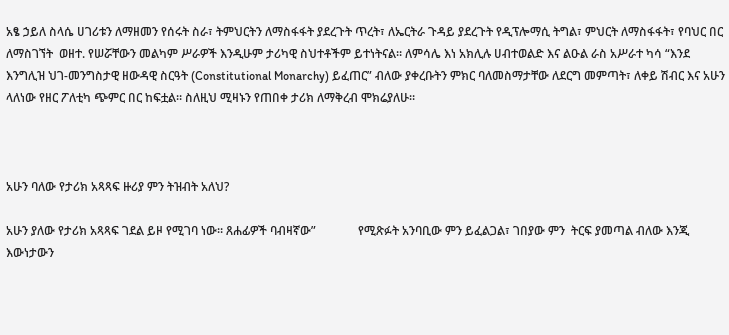አፄ ኃይለ ስላሴ ሀገሪቱን ለማዘመን የሰሩት ስራ፣ ትምህርትን ለማስፋፋት ያደረጉት ጥረት፣ ለኤርትራ ጉዳይ ያደረጉት የዲፕሎማሲ ትግል፣ ምህርት ለማስፋፋት፣ የባህር በር ለማስገኘት  ወዘተ. የሠሯቸውን መልካም ሥራዎች እንዲሁም ታሪካዊ ስህተቶችም ይተነትናል። ለምሳሌ እነ አክሊሉ ሀብተወልድ እና ልዑል ራስ አሥራተ ካሳ “እንደ እንግሊዝ ህገ-መንግስታዊ ዘውዳዊ ስርዓት (Constitutional Monarchy) ይፈጠር” ብለው ያቀረቡትን ምክር ባለመስማታቸው ለደርግ መምጣት፣ ለቀይ ሽብር እና አሁን ላለነው የዘር ፖለቲካ ጭምር በር ከፍቷል። ስለዚህ ሚዛኑን የጠበቀ ታሪክ ለማቅረብ ሞክሬያለሁ።



አሁን ባለው የታሪክ አጻጻፍ ዙሪያ ምን ትዝብት አለህ?

አሁን ያለው የታሪክ አጻጻፍ ገደል ይዞ የሚገባ ነው። ጸሐፊዎች ባብዛኛው”              የሚጽፉት አንባቢው ምን ይፈልጋል፣ ገበያው ምን  ትርፍ ያመጣል ብለው እንጂ እውነታውን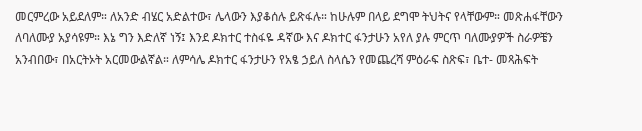መርምረው አይደለም። ለአንድ ብሄር አድልተው፣ ሌላውን እያቆሰሉ ይጽፋሉ። ከሁሉም በላይ ደግሞ ትህትና የላቸውም። መጽሐፋቸውን ለባለሙያ አያሳዩም። እኔ ግን እድለኛ ነኝ፤ እንደ ዶክተር ተስፋዬ ዳኛው እና ዶክተር ፋንታሁን አየለ ያሉ ምርጥ ባለሙያዎች ስራዎቼን አንብበው፣ በአርትኦት አርመውልኛል። ለምሳሌ ዶክተር ፋንታሁን የአፄ ኃይለ ስላሴን የመጨረሻ ምዕራፍ ስጽፍ፣ ቤተ- መጻሕፍት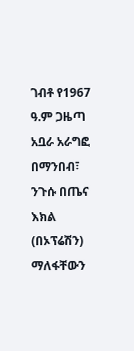ገብቶ የ1967 ዓ.ም ጋዜጣ አቧራ አራግፎ በማንበብ፣ ንጉሱ በጤና እክል (በኦፕሬሽን) ማለፋቸውን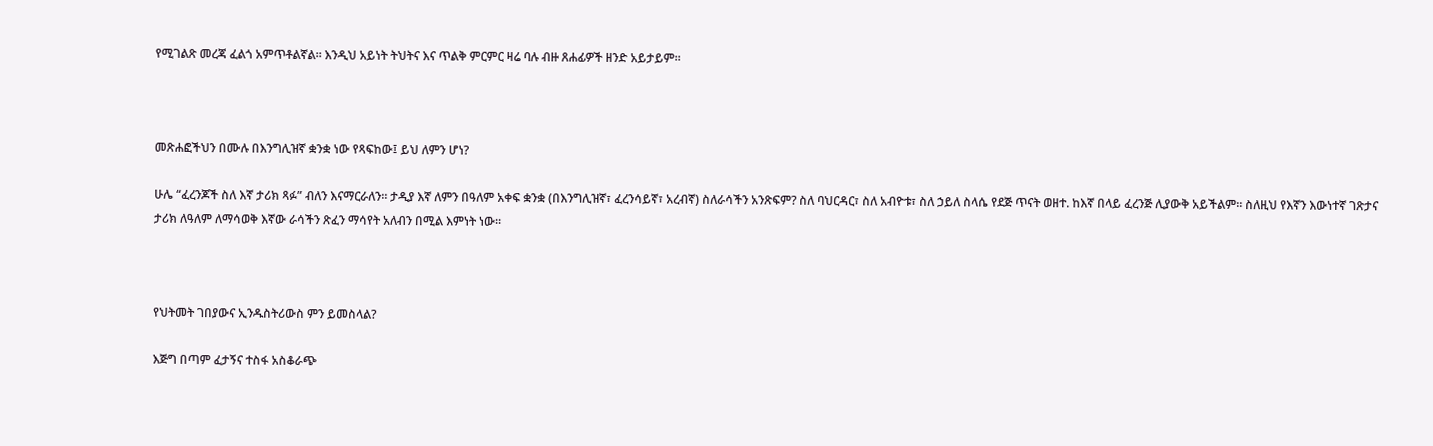የሚገልጽ መረጃ ፈልጎ አምጥቶልኛል። እንዲህ አይነት ትህትና እና ጥልቅ ምርምር ዛሬ ባሉ ብዙ ጸሐፊዎች ዘንድ አይታይም።



መጽሐፎችህን በሙሉ በእንግሊዝኛ ቋንቋ ነው የጻፍከው፤ ይህ ለምን ሆነ?

ሁሌ “ፈረንጆች ስለ እኛ ታሪክ ጻፉ” ብለን እናማርራለን። ታዲያ እኛ ለምን በዓለም አቀፍ ቋንቋ (በእንግሊዝኛ፣ ፈረንሳይኛ፣ አረብኛ) ስለራሳችን አንጽፍም? ስለ ባህርዳር፣ ስለ አብዮቱ፣ ስለ ኃይለ ስላሴ የደጅ ጥናት ወዘተ. ከእኛ በላይ ፈረንጅ ሊያውቅ አይችልም። ስለዚህ የእኛን እውነተኛ ገጽታና ታሪክ ለዓለም ለማሳወቅ እኛው ራሳችን ጽፈን ማሳየት አለብን በሚል እምነት ነው።



የህትመት ገበያውና ኢንዱስትሪውስ ምን ይመስላል?

እጅግ በጣም ፈታኝና ተስፋ አስቆራጭ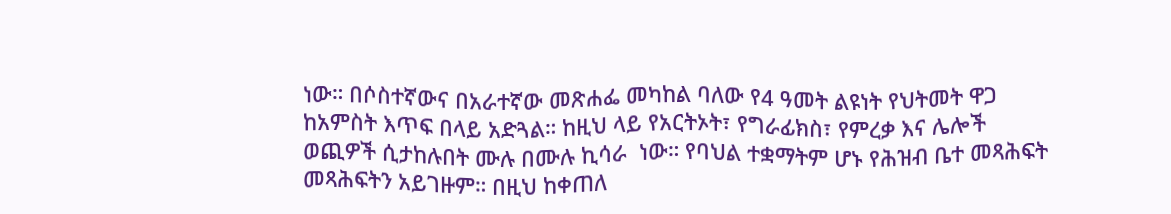ነው። በሶስተኛውና በአራተኛው መጽሐፌ መካከል ባለው የ4 ዓመት ልዩነት የህትመት ዋጋ ከአምስት እጥፍ በላይ አድጓል። ከዚህ ላይ የአርትኦት፣ የግራፊክስ፣ የምረቃ እና ሌሎች ወጪዎች ሲታከሉበት ሙሉ በሙሉ ኪሳራ  ነው። የባህል ተቋማትም ሆኑ የሕዝብ ቤተ መጻሕፍት መጻሕፍትን አይገዙም። በዚህ ከቀጠለ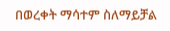በወረቀት ማሳተም ስለማይቻል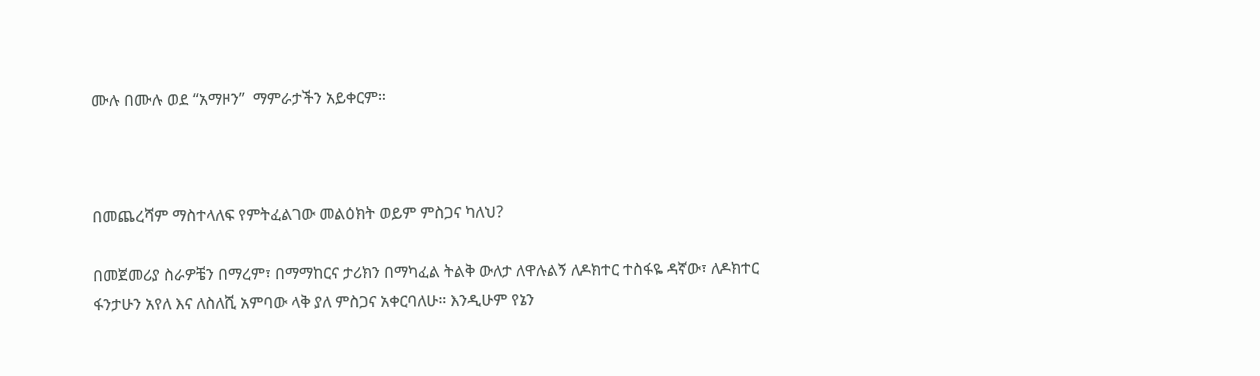ሙሉ በሙሉ ወደ “አማዞን”  ማምራታችን አይቀርም።



በመጨረሻም ማስተላለፍ የምትፈልገው መልዕክት ወይም ምስጋና ካለህ?

በመጀመሪያ ስራዎቼን በማረም፣ በማማከርና ታሪክን በማካፈል ትልቅ ውለታ ለዋሉልኝ ለዶክተር ተስፋዬ ዳኛው፣ ለዶክተር ፋንታሁን አየለ እና ለስለሺ አምባው ላቅ ያለ ምስጋና አቀርባለሁ። እንዲሁም የኔን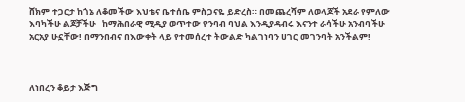ሸክም ተጋርታ ከጎኔ ለቆመችው እህቴና ቤተሰቤ ምስጋናዬ ይድረስ። በመጨረሻም ለወላጆች አደራ የምለው እባካችሁ ልጆቻችሁ   ከማሕበራዊ ሚዲያ ወጥተው የንባብ ባህል እንዲያዳብሩ እናንተ ራሳችሁ አንብባችሁ አርአያ ሁኗቸው! በማንበብና በእውቀት ላይ የተመሰረተ ትውልድ ካልገነባን ሀገር መገንባት አንችልም!



ለነበረን ቆይታ እጅግ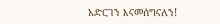አድርገን እናመሰግናለን!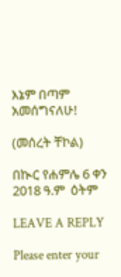እኔም በጣም አመሰግናለሁ!

(መሰረት ቸኮል)

በኲር የሐምሌ 6 ቀን 2018 ዓ.ም  ዕትም

LEAVE A REPLY

Please enter your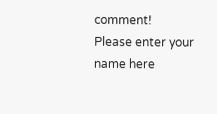comment!
Please enter your name here